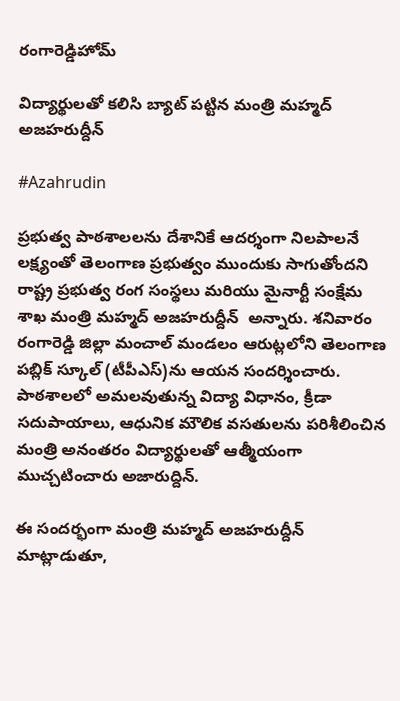రంగారెడ్డిహోమ్

విద్యార్థులతో కలిసి బ్యాట్ పట్టిన మంత్రి మహ్మద్ అజహరుద్దీన్

#Azahrudin

ప్రభుత్వ పాఠశాలలను దేశానికే ఆదర్శంగా నిలపాలనే లక్ష్యంతో తెలంగాణ ప్రభుత్వం ముందుకు సాగుతోందని రాష్ట్ర ప్రభుత్వ రంగ సంస్థలు మరియు మైనార్టీ సంక్షేమ శాఖ మంత్రి మహ్మద్ అజహరుద్దీన్  అన్నారు. శనివారం రంగారెడ్డి జిల్లా మంచాల్ మండలం ఆరుట్లలోని తెలంగాణ పబ్లిక్ స్కూల్ (టీపీఎస్)ను ఆయన సందర్శించారు. పాఠశాలలో అమలవుతున్న విద్యా విధానం, క్రీడా సదుపాయాలు, ఆధునిక మౌలిక వసతులను పరిశీలించిన మంత్రి అనంతరం విద్యార్థులతో ఆత్మీయంగా ముచ్చటించారు అజారుద్దిన్.

ఈ సందర్భంగా మంత్రి మహ్మద్ అజహరుద్దీన్ మాట్లాడుతూ,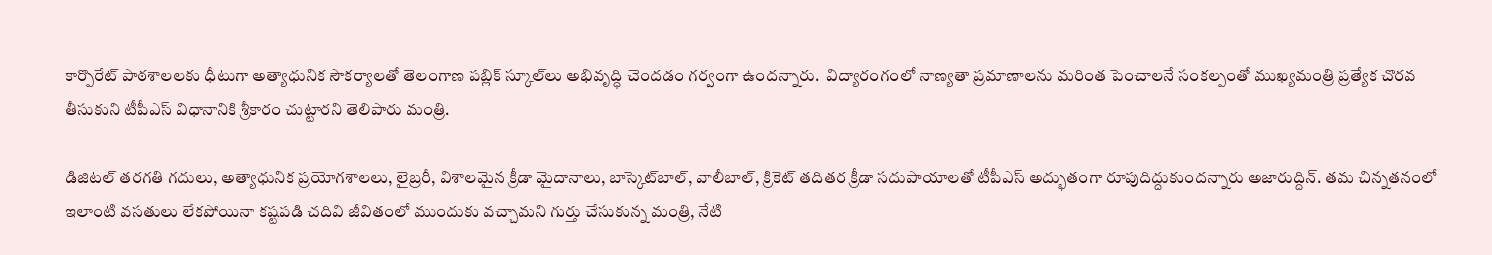కార్పొరేట్ పాఠశాలలకు ధీటుగా అత్యాధునిక సౌకర్యాలతో తెలంగాణ పబ్లిక్ స్కూల్‌లు అభివృద్ధి చెందడం గర్వంగా ఉంద‌న్నారు.  విద్యారంగంలో నాణ్యతా ప్రమాణాలను మరింత పెంచాలనే సంకల్పంతో ముఖ్యమంత్రి ప్రత్యేక చొరవ తీసుకుని టీపీఎస్ విధానానికి శ్రీకారం చుట్టారని తెలిపారు మంత్రి.

డిజిటల్ తరగతి గదులు, అత్యాధునిక ప్రయోగశాలలు, లైబ్రరీ, విశాలమైన క్రీడా మైదానాలు, బాస్కెట్‌బాల్, వాలీబాల్, క్రికెట్ తదితర క్రీడా సదుపాయాలతో టీపీఎస్ అద్భుతంగా రూపుదిద్దుకుందన్నారు అజారుద్దిన్. తమ చిన్నతనంలో ఇలాంటి వసతులు లేకపోయినా కష్టపడి చదివి జీవితంలో ముందుకు వచ్చామని గుర్తు చేసుకున్న మంత్రి, నేటి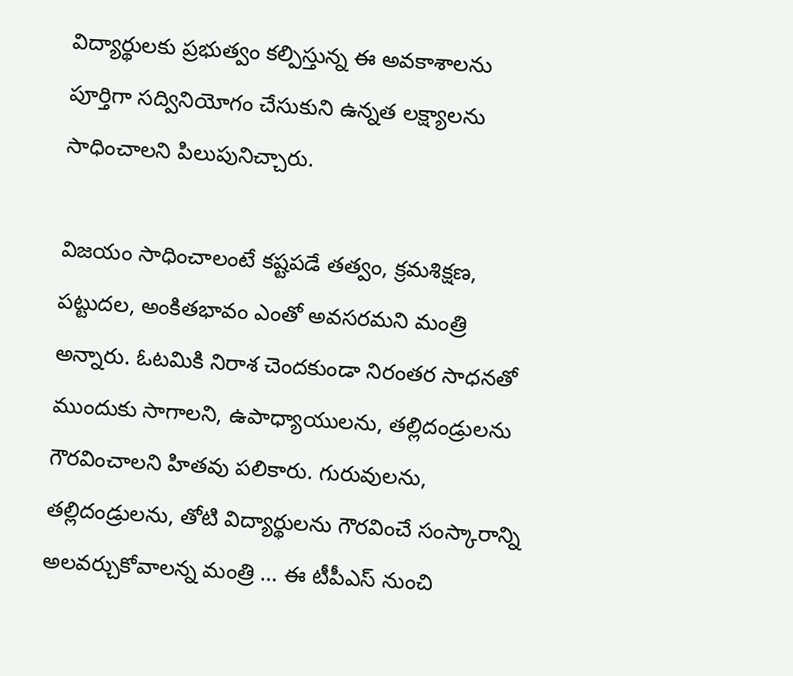విద్యార్థులకు ప్రభుత్వం కల్పిస్తున్న ఈ అవకాశాలను పూర్తిగా సద్వినియోగం చేసుకుని ఉన్నత లక్ష్యాలను సాధించాలని పిలుపునిచ్చారు.

విజయం సాధించాలంటే కష్టపడే తత్వం, క్రమశిక్షణ, పట్టుదల, అంకితభావం ఎంతో అవసరమని మంత్రి అన్నారు. ఓటమికి నిరాశ చెందకుండా నిరంతర సాధనతో ముందుకు సాగాలని, ఉపాధ్యాయులను, తల్లిదండ్రులను గౌరవించాలని హితవు పలికారు. గురువులను, తల్లిదండ్రులను, తోటి విద్యార్థులను గౌరవించే సంస్కారాన్ని అలవర్చుకోవాలన్న మంత్రి … ఈ టీపీఎస్ నుంచి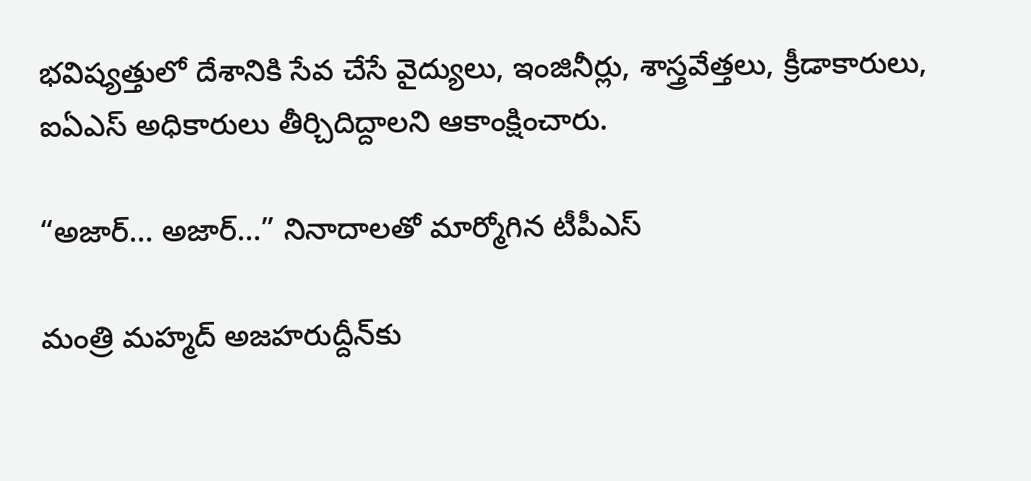భవిష్యత్తులో దేశానికి సేవ చేసే వైద్యులు, ఇంజినీర్లు, శాస్త్రవేత్తలు, క్రీడాకారులు, ఐఏఎస్ అధికారులు తీర్చిదిద్దాలని ఆకాంక్షించారు.

“అజార్… అజార్…” నినాదాలతో మార్మోగిన టీపీఎస్

మంత్రి మహ్మద్ అజహరుద్దీన్‌కు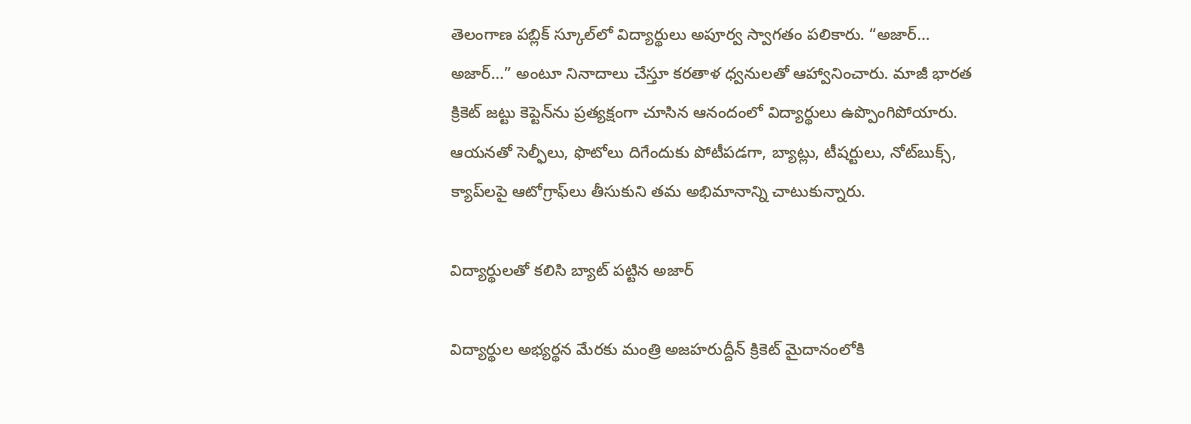తెలంగాణ పబ్లిక్ స్కూల్‌లో విద్యార్థులు అపూర్వ స్వాగతం పలికారు. “అజార్… అజార్…” అంటూ నినాదాలు చేస్తూ కరతాళ ధ్వనులతో ఆహ్వానించారు. మాజీ భారత క్రికెట్ జట్టు కెప్టెన్‌ను ప్రత్యక్షంగా చూసిన ఆనందంలో విద్యార్థులు ఉప్పొంగిపోయారు. ఆయనతో సెల్ఫీలు, ఫొటోలు దిగేందుకు పోటీపడగా, బ్యాట్లు, టీషర్టులు, నోట్‌బుక్స్, క్యాప్‌లపై ఆటోగ్రాఫ్‌లు తీసుకుని తమ అభిమానాన్ని చాటుకున్నారు.

విద్యార్థులతో కలిసి బ్యాట్ పట్టిన అజార్

విద్యార్థుల అభ్యర్థన మేరకు మంత్రి అజహరుద్దీన్ క్రికెట్ మైదానంలోకి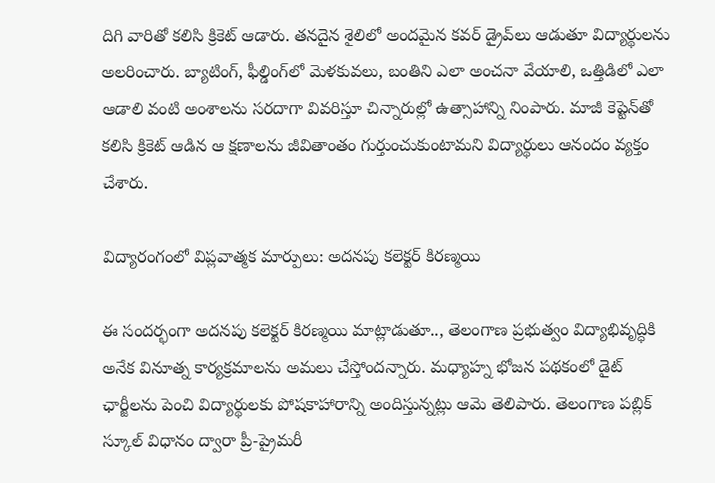దిగి వారితో కలిసి క్రికెట్ ఆడారు. తనదైన శైలిలో అందమైన కవర్ డ్రైవ్‌లు ఆడుతూ విద్యార్థులను అలరించారు. బ్యాటింగ్, ఫీల్డింగ్‌లో మెళకువలు, బంతిని ఎలా అంచనా వేయాలి, ఒత్తిడిలో ఎలా ఆడాలి వంటి అంశాలను సరదాగా వివరిస్తూ చిన్నారుల్లో ఉత్సాహాన్ని నింపారు. మాజీ కెప్టెన్‌తో కలిసి క్రికెట్ ఆడిన ఆ క్షణాలను జీవితాంతం గుర్తుంచుకుంటామని విద్యార్థులు ఆనందం వ్యక్తం చేశారు.

విద్యారంగంలో విప్లవాత్మక మార్పులు: అదనపు కలెక్టర్ కిరణ్మయి

ఈ సందర్భంగా అదనపు కలెక్టర్ కిరణ్మయి మాట్లాడుతూ.., తెలంగాణ ప్రభుత్వం విద్యాభివృద్ధికి అనేక వినూత్న కార్యక్రమాలను అమలు చేస్తోందన్నారు. మధ్యాహ్న భోజన పథకంలో డైట్ ఛార్జీలను పెంచి విద్యార్థులకు పోషకాహారాన్ని అందిస్తున్నట్లు ఆమె తెలిపారు. తెలంగాణ పబ్లిక్ స్కూల్ విధానం ద్వారా ప్రీ-ప్రైమరీ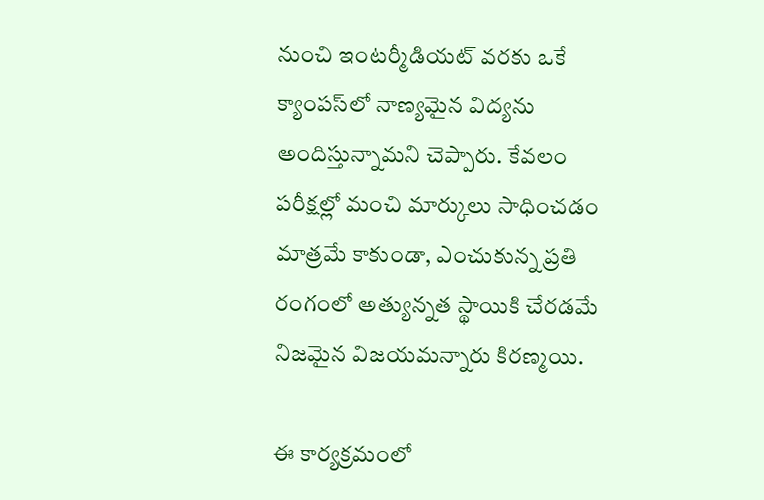నుంచి ఇంటర్మీడియట్ వరకు ఒకే క్యాంపస్‌లో నాణ్యమైన విద్యను అందిస్తున్నామని చెప్పారు. కేవలం పరీక్షల్లో మంచి మార్కులు సాధించడం మాత్రమే కాకుండా, ఎంచుకున్న ప్రతి రంగంలో అత్యున్నత స్థాయికి చేరడమే నిజమైన విజయమన్నారు కిర‌ణ్మ‌యి.

ఈ కార్యక్రమంలో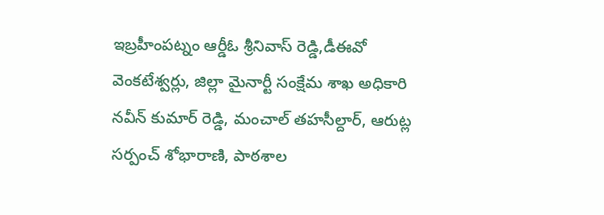ఇబ్రహీంపట్నం ఆర్డీఓ శ్రీనివాస్ రెడ్డి,డీఈవో వెంకటేశ్వర్లు, జిల్లా మైనార్టీ సంక్షేమ శాఖ అధికారి నవీన్ కుమార్ రెడ్డి, మంచాల్ తహసీల్దార్, ఆరుట్ల సర్పంచ్ శోభారాణి, పాఠశాల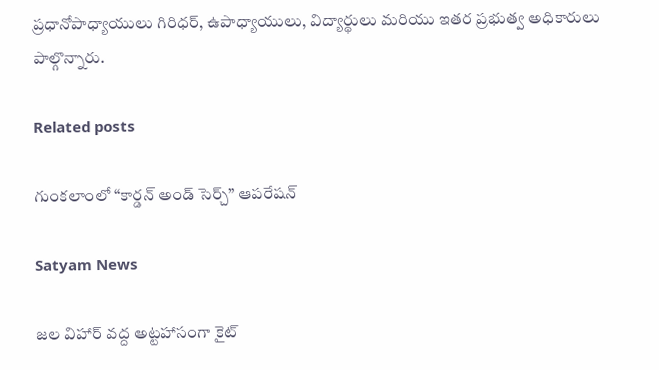ప్రధానోపాధ్యాయులు గిరిధర్, ఉపాధ్యాయులు, విద్యార్థులు మరియు ఇతర ప్రభుత్వ అధికారులు పాల్గొన్నారు.

Related posts

గుంక‌లాంలో “కార్డన్ అండ్ సెర్చ్” ఆపరేషన్

Satyam News

జల విహార్ వద్ద అట్టహాసంగా కైట్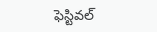ఫెస్టివల్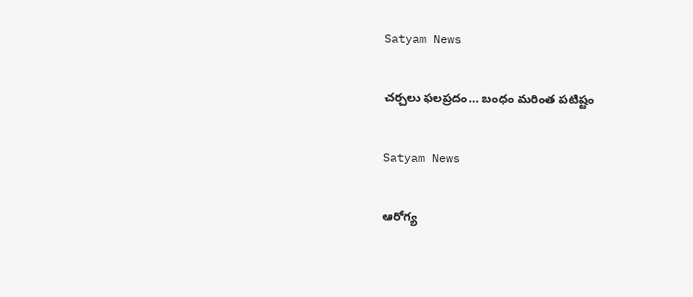Satyam News

చర్చలు ఫలప్రదం… బంధం మరింత పటిష్టం

Satyam News

ఆరోగ్య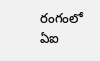రంగంలో ఏఐ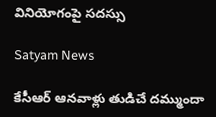వినియోగంపై సదస్సు

Satyam News

కేసీఆర్ ఆనవాళ్లు తుడిచే దమ్ముందా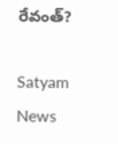రేవంత్?

Satyam News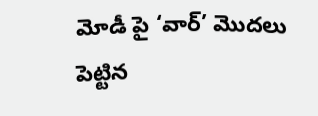మోడీ పై ‘వార్’ మొదలు పెట్టిన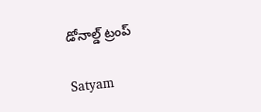డోనాల్డ్ ట్రంప్

Satyam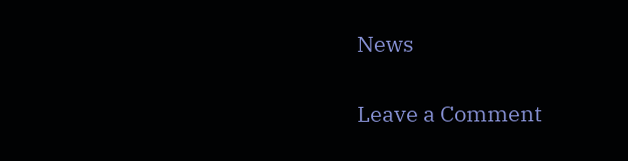News

Leave a Comment